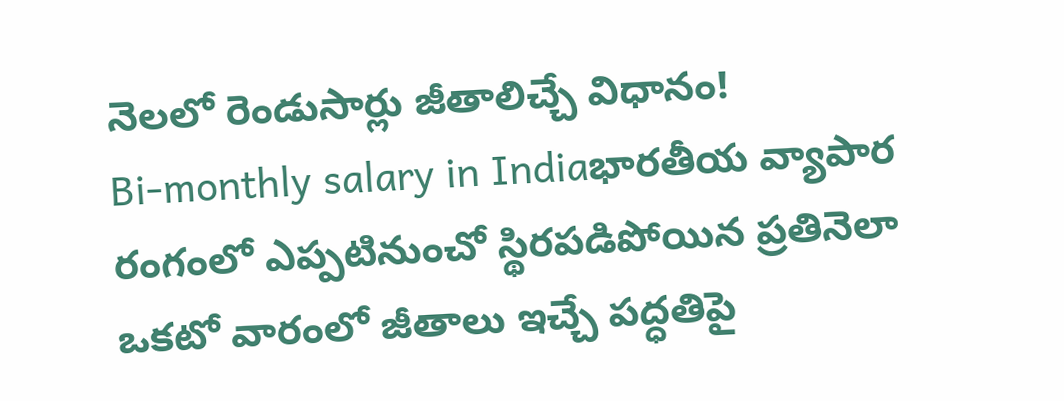నెలలో రెండుసార్లు జీతాలిచ్చే విధానం!
Bi-monthly salary in Indiaభారతీయ వ్యాపార రంగంలో ఎప్పటినుంచో స్థిరపడిపోయిన ప్రతినెలా ఒకటో వారంలో జీతాలు ఇచ్చే పద్ధతిపై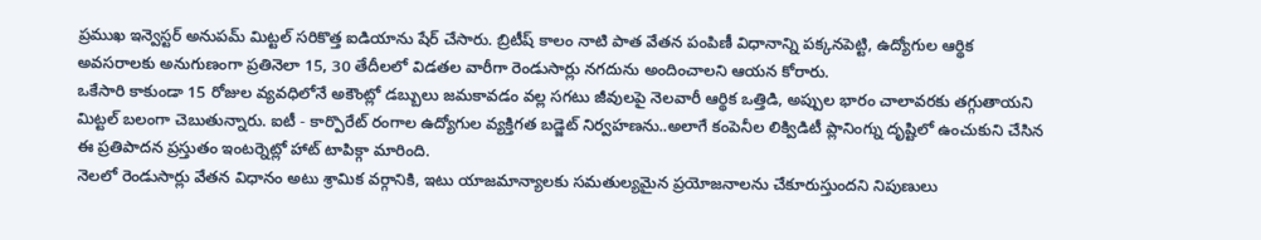ప్రముఖ ఇన్వెస్టర్ అనుపమ్ మిట్టల్ సరికొత్త ఐడియాను షేర్ చేసారు. బ్రిటీష్ కాలం నాటి పాత వేతన పంపిణీ విధానాన్ని పక్కనపెట్టి, ఉద్యోగుల ఆర్థిక అవసరాలకు అనుగుణంగా ప్రతినెలా 15, 30 తేదీలలో విడతల వారీగా రెండుసార్లు నగదును అందించాలని ఆయన కోరారు.
ఒకేసారి కాకుండా 15 రోజుల వ్యవధిలోనే అకౌంట్లో డబ్బులు జమకావడం వల్ల సగటు జీవులపై నెలవారీ ఆర్థిక ఒత్తిడి, అప్పుల భారం చాలావరకు తగ్గుతాయని మిట్టల్ బలంగా చెబుతున్నారు. ఐటీ - కార్పొరేట్ రంగాల ఉద్యోగుల వ్యక్తిగత బడ్జెట్ నిర్వహణను..అలాగే కంపెనీల లిక్విడిటీ ప్లానింగ్ను దృష్టిలో ఉంచుకుని చేసిన ఈ ప్రతిపాదన ప్రస్తుతం ఇంటర్నెట్లో హాట్ టాపిక్గా మారింది.
నెలలో రెండుసార్లు వేతన విధానం అటు శ్రామిక వర్గానికి, ఇటు యాజమాన్యాలకు సమతుల్యమైన ప్రయోజనాలను చేకూరుస్తుందని నిపుణులు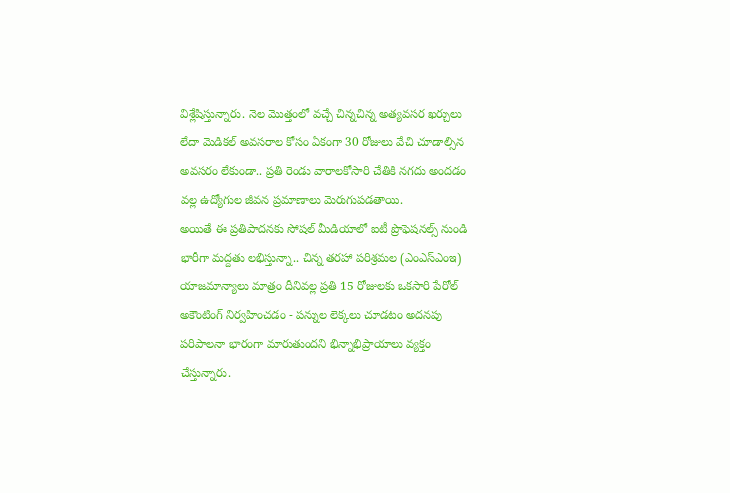విశ్లేషిస్తున్నారు. నెల మొత్తంలో వచ్చే చిన్నచిన్న అత్యవసర ఖర్చులు లేదా మెడికల్ అవసరాల కోసం ఏకంగా 30 రోజులు వేచి చూడాల్సిన అవసరం లేకుండా.. ప్రతి రెండు వారాలకోసారి చేతికి నగదు అందడం వల్ల ఉద్యోగుల జీవన ప్రమాణాలు మెరుగుపడతాయి.
అయితే ఈ ప్రతిపాదనకు సోషల్ మీడియాలో ఐటీ ప్రొఫెషనల్స్ నుండి భారీగా మద్దతు లభిస్తున్నా.. చిన్న తరహా పరిశ్రమల (ఎంఎస్ఎంఇ) యాజమాన్యాలు మాత్రం దీనివల్ల ప్రతి 15 రోజులకు ఒకసారి పేరోల్ అకౌంటింగ్ నిర్వహించడం - పన్నుల లెక్కలు చూడటం అదనపు పరిపాలనా భారంగా మారుతుందని భిన్నాభిప్రాయాలు వ్యక్తం చేస్తున్నారు.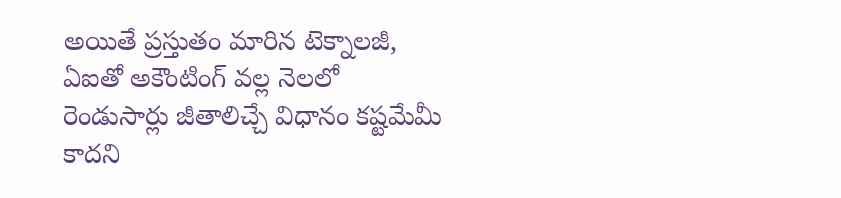అయితే ప్రస్తుతం మారిన టెక్నాలజీ, ఏఐతో అకౌంటింగ్ వల్ల నెలలో రెండుసార్లు జీతాలిచ్చే విధానం కష్టమేమీ కాదని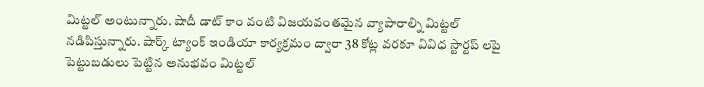మిట్టల్ అంటున్నారు. షాదీ డాట్ కాం వంటి విజయవంతమైన వ్యాపారాల్ని మిట్టల్ నడిపిస్తున్నారు. షార్క్ ట్యాంక్ ఇండియా కార్యక్రమం ద్వారా 38 కోట్ల వరకూ వివిధ స్టార్టప్ లపై పెట్టుబడులు పెట్టిన అనుభవం మిట్టల్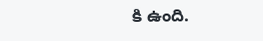కి ఉంది.